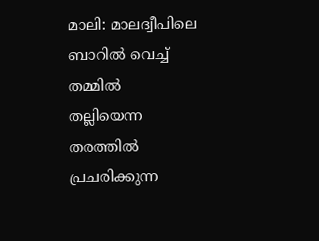മാലി: മാലദ്വീപിലെ ബാറിൽ വെച്ച് തമ്മിൽ തല്ലിയെന്ന തരത്തിൽ പ്രചരിക്കുന്ന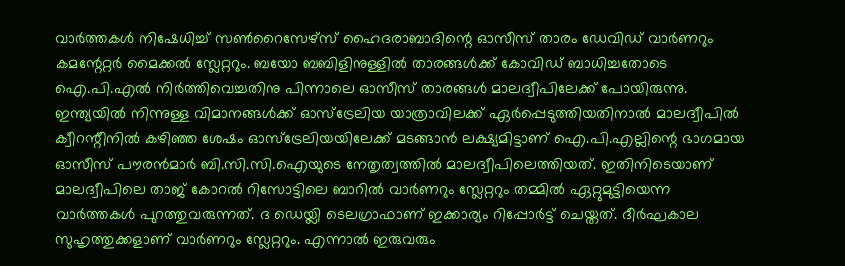വാർത്തകൾ നിഷേധിച്ച് സൺറൈസേഴ്സ് ഹൈദരാബാദിന്റെ ഓസീസ് താരം ഡേവിഡ് വാർണറും കമന്റേറ്റർ മൈക്കൽ സ്ലേറ്ററും. ബയോ ബബിളിനുള്ളിൽ താരങ്ങൾക്ക് കോവിഡ് ബാധിച്ചതോടെ ഐ.പി.എൽ നിർത്തിവെച്ചതിനു പിന്നാലെ ഓസീസ് താരങ്ങൾ മാലദ്വീപിലേക്ക് പോയിരുന്നു. ഇന്ത്യയിൽ നിന്നുള്ള വിമാനങ്ങൾക്ക് ഓസ്ട്രേലിയ യാത്രാവിലക്ക് ഏർപ്പെടുത്തിയതിനാൽ മാലദ്വീപിൽ ക്വീറന്റീനിൽ കഴിഞ്ഞ ശേഷം ഓസ്ട്രേലിയയിലേക്ക് മടങ്ങാൻ ലക്ഷ്യമിട്ടാണ് ഐ.പി.എല്ലിന്റെ ഭാഗമായ ഓസീസ് പൗരൻമാർ ബി.സി.സി.ഐയുടെ നേതൃത്വത്തിൽ മാലദ്വീപിലെത്തിയത്. ഇതിനിടെയാണ് മാലദ്വീപിലെ താജ് കോറൽ റിസോട്ടിലെ ബാറിൽ വാർണറും സ്ലേറ്ററും തമ്മിൽ ഏറ്റുമുട്ടിയെന്ന വാർത്തകൾ പുറത്തുവരുന്നത്. ദ ഡെയ്ലി ടെലഗ്രാഫാണ് ഇക്കാര്യം റിപ്പോർട്ട് ചെയ്തത്. ദീർഘകാല സുഹൃത്തുക്കളാണ് വാർണറും സ്ലേറ്ററും. എന്നാൽ ഇരുവരും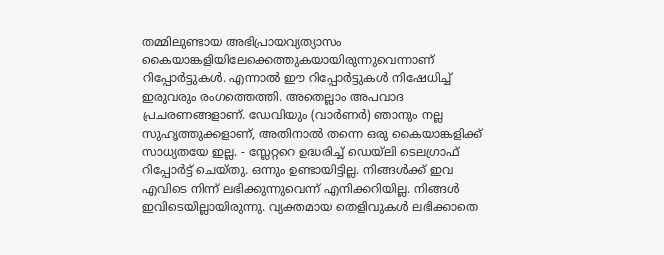തമ്മിലുണ്ടായ അഭിപ്രായവ്യത്യാസം കൈയാങ്കളിയിലേക്കെത്തുകയായിരുന്നുവെന്നാണ് റിപ്പോർട്ടുകൾ. എന്നാൽ ഈ റിപ്പോർട്ടുകൾ നിഷേധിച്ച് ഇരുവരും രംഗത്തെത്തി. അതെല്ലാം അപവാദ പ്രചരണങ്ങളാണ്. ഡേവിയും (വാർണർ) ഞാനും നല്ല സുഹൃത്തുക്കളാണ്, അതിനാൽ തന്നെ ഒരു കൈയാങ്കളിക്ക് സാധ്യതയേ ഇല്ല. - സ്ലേറ്ററെ ഉദ്ധരിച്ച് ഡെയ്ലി ടെലഗ്രാഫ് റിപ്പോർട്ട് ചെയ്തു. ഒന്നും ഉണ്ടായിട്ടില്ല. നിങ്ങൾക്ക് ഇവ എവിടെ നിന്ന് ലഭിക്കുന്നുവെന്ന് എനിക്കറിയില്ല. നിങ്ങൾ ഇവിടെയില്ലായിരുന്നു. വ്യക്തമായ തെളിവുകൾ ലഭിക്കാതെ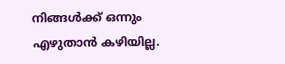നിങ്ങൾക്ക് ഒന്നും എഴുതാൻ കഴിയില്ല.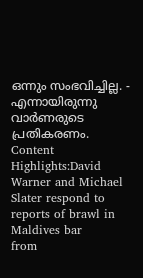ഒന്നും സംഭവിച്ചില്ല. - എന്നായിരുന്നു വാർണരുടെ പ്രതികരണം. Content Highlights:David Warner and Michael Slater respond to reports of brawl in Maldives bar
from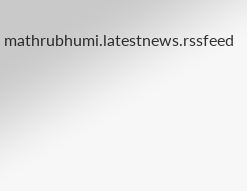mathrubhumi.latestnews.rssfeed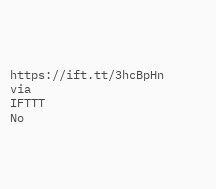https://ift.tt/3hcBpHn
via
IFTTT
No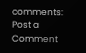comments:
Post a Comment